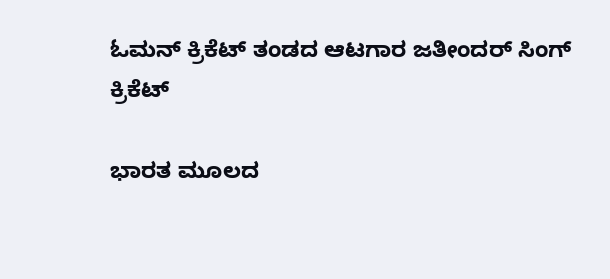ಓಮನ್ ಕ್ರಿಕೆಟ್ ತಂಡದ ಆಟಗಾರ ಜತೀಂದರ್ ಸಿಂಗ್
ಕ್ರಿಕೆಟ್

ಭಾರತ ಮೂಲದ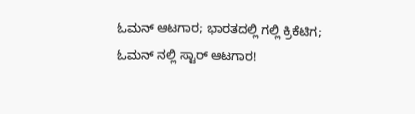ಓಮನ್ ಆಟಗಾರ; ಭಾರತದಲ್ಲಿ ಗಲ್ಲಿ ಕ್ರಿಕೆಟಿಗ; ಓಮನ್ ನಲ್ಲಿ ಸ್ಟಾರ್ ಆಟಗಾರ!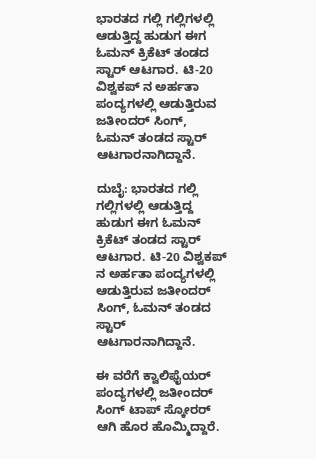ಭಾರತದ ಗಲ್ಲಿ ಗಲ್ಲಿಗಳಲ್ಲಿ ಆಡುತ್ತಿದ್ದ ಹುಡುಗ ಈಗ ಓಮನ್ ಕ್ರಿಕೆಟ್ ತಂಡದ ಸ್ಟಾರ್ ಆಟಗಾರ. ಟಿ-20 ವಿಶ್ವಕಪ್ ನ ಅರ್ಹತಾ ಪಂದ್ಯಗಳಲ್ಲಿ ಆಡುತ್ತಿರುವ ಜತೀಂದರ್ ಸಿಂಗ್, ಓಮನ್ ತಂಡದ ಸ್ಟಾರ್ ಆಟಗಾರನಾಗಿದ್ದಾನೆ.

ದುಬೈ: ಭಾರತದ ಗಲ್ಲಿ ಗಲ್ಲಿಗಳಲ್ಲಿ ಆಡುತ್ತಿದ್ದ ಹುಡುಗ ಈಗ ಓಮನ್ ಕ್ರಿಕೆಟ್ ತಂಡದ ಸ್ಟಾರ್ ಆಟಗಾರ. ಟಿ-20 ವಿಶ್ವಕಪ್ ನ ಅರ್ಹತಾ ಪಂದ್ಯಗಳಲ್ಲಿ ಆಡುತ್ತಿರುವ ಜತೀಂದರ್ ಸಿಂಗ್, ಓಮನ್ ತಂಡದ ಸ್ಟಾರ್ ಆಟಗಾರನಾಗಿದ್ದಾನೆ.

ಈ ವರೆಗೆ ಕ್ವಾಲಿಫೈಯರ್ ಪಂದ್ಯಗಳಲ್ಲಿ ಜತೀಂದರ್ ಸಿಂಗ್ ಟಾಪ್ ಸ್ಕೋರರ್ ಆಗಿ ಹೊರ ಹೊಮ್ಮಿದ್ದಾರೆ.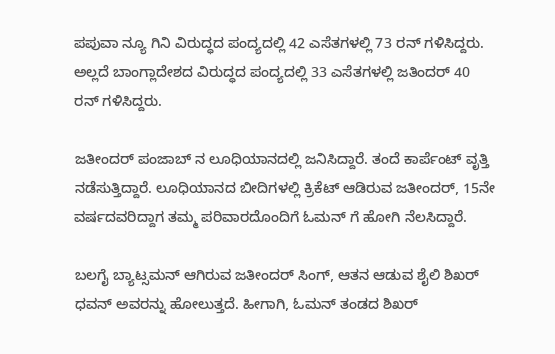ಪಪುವಾ ನ್ಯೂ ಗಿನಿ ವಿರುದ್ಧದ ಪಂದ್ಯದಲ್ಲಿ 42 ಎಸೆತಗಳಲ್ಲಿ 73 ರನ್ ಗಳಿಸಿದ್ದರು. ಅಲ್ಲದೆ ಬಾಂಗ್ಲಾದೇಶದ ವಿರುದ್ಧದ ಪಂದ್ಯದಲ್ಲಿ 33 ಎಸೆತಗಳಲ್ಲಿ ಜತಿಂದರ್ 40 ರನ್ ಗಳಿಸಿದ್ದರು.

ಜತೀಂದರ್ ಪಂಜಾಬ್ ನ ಲೂಧಿಯಾನದಲ್ಲಿ ಜನಿಸಿದ್ದಾರೆ. ತಂದೆ ಕಾರ್ಪೆಂಟ್ ವೃತ್ತಿ ನಡೆಸುತ್ತಿದ್ದಾರೆ. ಲೂಧಿಯಾನದ ಬೀದಿಗಳಲ್ಲಿ ಕ್ರಿಕೆಟ್ ಆಡಿರುವ ಜತೀಂದರ್, 15ನೇ ವರ್ಷದವರಿದ್ದಾಗ ತಮ್ಮ ಪರಿವಾರದೊಂದಿಗೆ ಓಮನ್ ಗೆ ಹೋಗಿ ನೆಲಸಿದ್ದಾರೆ.

ಬಲಗೈ ಬ್ಯಾಟ್ಸಮನ್ ಆಗಿರುವ ಜತೀಂದರ್ ಸಿಂಗ್, ಆತನ ಆಡುವ ಶೈಲಿ ಶಿಖರ್ ಧವನ್ ಅವರನ್ನು ಹೋಲುತ್ತದೆ. ಹೀಗಾಗಿ, ಓಮನ್ ತಂಡದ ಶಿಖರ್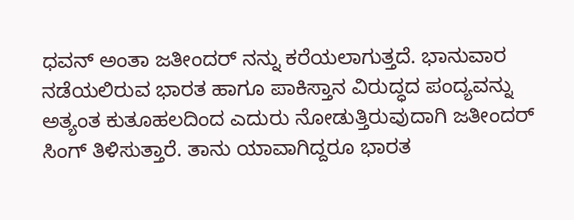ಧವನ್ ಅಂತಾ ಜತೀಂದರ್ ನನ್ನು ಕರೆಯಲಾಗುತ್ತದೆ. ಭಾನುವಾರ ನಡೆಯಲಿರುವ ಭಾರತ ಹಾಗೂ ಪಾಕಿಸ್ತಾನ ವಿರುದ್ಧದ ಪಂದ್ಯವನ್ನು ಅತ್ಯಂತ ಕುತೂಹಲದಿಂದ ಎದುರು ನೋಡುತ್ತಿರುವುದಾಗಿ ಜತೀಂದರ್ ಸಿಂಗ್ ತಿಳಿಸುತ್ತಾರೆ. ತಾನು ಯಾವಾಗಿದ್ದರೂ ಭಾರತ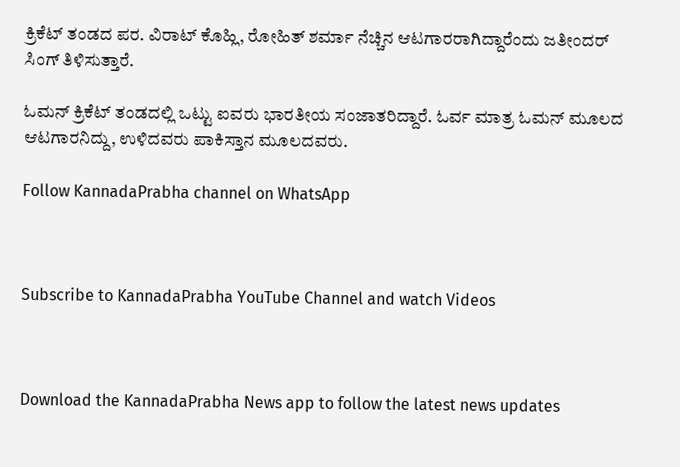ಕ್ರಿಕೆಟ್ ತಂಡದ ಪರ. ವಿರಾಟ್ ಕೊಹ್ಲಿ, ರೋಹಿತ್ ಶರ್ಮಾ ನೆಚ್ಚಿನ ಆಟಗಾರರಾಗಿದ್ದಾರೆಂದು ಜತೀಂದರ್ ಸಿಂಗ್ ತಿಳಿಸುತ್ತಾರೆ.

ಓಮನ್ ಕ್ರಿಕೆಟ್ ತಂಡದಲ್ಲಿ ಒಟ್ಟು ಐವರು ಭಾರತೀಯ ಸಂಜಾತರಿದ್ದಾರೆ. ಓರ್ವ ಮಾತ್ರ ಓಮನ್ ಮೂಲದ ಆಟಗಾರನಿದ್ದು, ಉಳಿದವರು ಪಾಕಿಸ್ತಾನ ಮೂಲದವರು.

Follow KannadaPrabha channel on WhatsApp



Subscribe to KannadaPrabha YouTube Channel and watch Videos



Download the KannadaPrabha News app to follow the latest news updates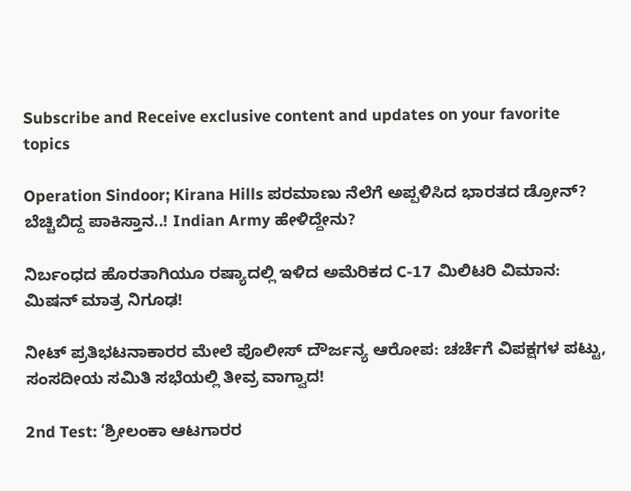Subscribe and Receive exclusive content and updates on your favorite topics

Operation Sindoor; Kirana Hills ಪರಮಾಣು ನೆಲೆಗೆ ಅಪ್ಪಳಿಸಿದ ಭಾರತದ ಡ್ರೋನ್? ಬೆಚ್ಚಿಬಿದ್ದ ಪಾಕಿಸ್ತಾನ..! Indian Army ಹೇಳಿದ್ದೇನು?

ನಿರ್ಬಂಧದ ಹೊರತಾಗಿಯೂ ರಷ್ಯಾದಲ್ಲಿ ಇಳಿದ ಅಮೆರಿಕದ C-17 ಮಿಲಿಟರಿ ವಿಮಾನ: ಮಿಷನ್ ಮಾತ್ರ ನಿಗೂಢ!

ನೀಟ್ ಪ್ರತಿಭಟನಾಕಾರರ ಮೇಲೆ ಪೊಲೀಸ್ ದೌರ್ಜನ್ಯ ಆರೋಪ: ಚರ್ಚೆಗೆ ವಿಪಕ್ಷಗಳ ಪಟ್ಟು, ಸಂಸದೀಯ ಸಮಿತಿ ಸಭೆಯಲ್ಲಿ ತೀವ್ರ ವಾಗ್ವಾದ!

2nd Test: ‘ಶ್ರೀಲಂಕಾ ಆಟಗಾರರ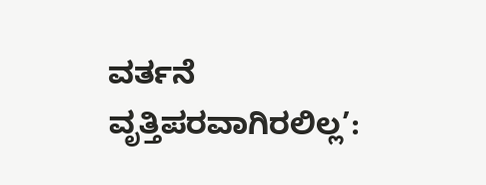ವರ್ತನೆ ವೃತ್ತಿಪರವಾಗಿರಲಿಲ್ಲ’: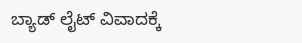ಬ್ಯಾಡ್ ಲೈಟ್ ವಿವಾದಕ್ಕೆ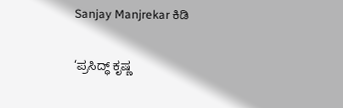Sanjay Manjrekar ಕಿಡಿ

‘ಪ್ರಸಿದ್ಧ್ ಕೃಷ್ಣ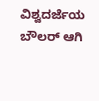ವಿಶ್ವದರ್ಜೆಯ ಬೌಲರ್ ಆಗಿ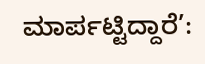ಮಾರ್ಪಟ್ಟಿದ್ದಾರೆ’: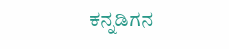ಕನ್ನಡಿಗನ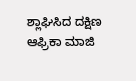ಶ್ಲಾಘಿಸಿದ ದಕ್ಷಿಣ ಆಫ್ರಿಕಾ ಮಾಜಿ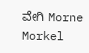ವೇಗಿ Morne Morkel